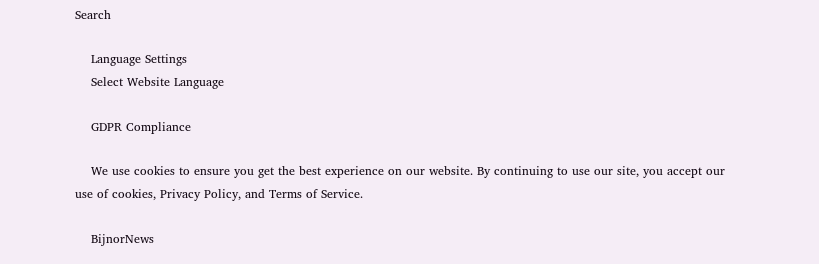Search

    Language Settings
    Select Website Language

    GDPR Compliance

    We use cookies to ensure you get the best experience on our website. By continuing to use our site, you accept our use of cookies, Privacy Policy, and Terms of Service.

    BijnorNews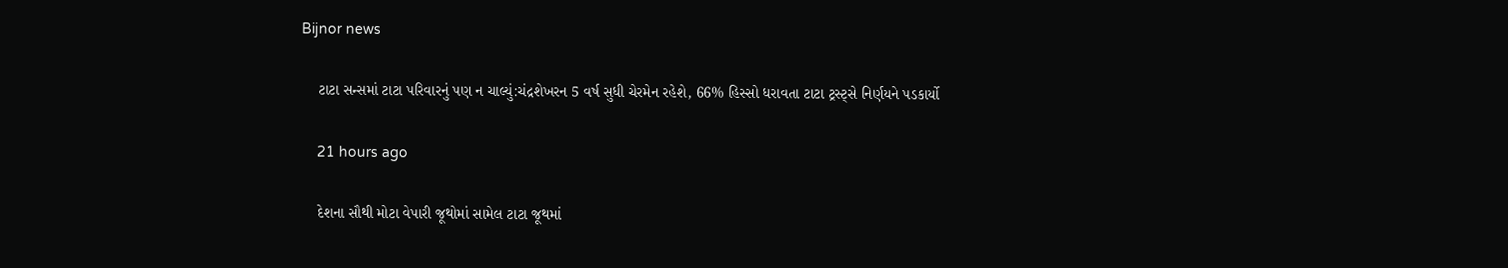Bijnor news

    ટાટા સન્સમાં ટાટા પરિવારનું પણ ન ચાલ્યું:ચંદ્રશેખરન 5 વર્ષ સુધી ચેરમેન રહેશે, 66% હિસ્સો ધરાવતા ટાટા ટ્રસ્ટ્સે નિર્ણયને પડકાર્યો

    21 hours ago

    દેશના સૌથી મોટા વેપારી જૂથોમાં સામેલ ટાટા જૂથમાં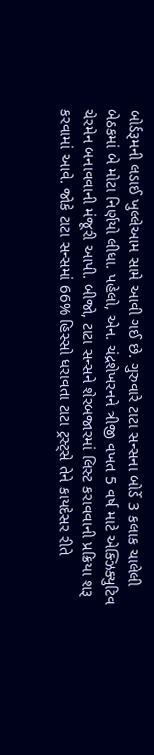બોર્ડરૂમની લડાઈ ખુલ્લેઆમ સામે આવી ગઈ છે. ગુરુવારે ટાટા સન્સના બોર્ડે 3 કલાક ચાલેલી બેઠકમાં બે મોટા નિર્ણયો લીધા. પહેલો, એન. ચંદ્રશેખરનને ત્રીજી વખત 5 વર્ષ માટે એક્ઝિક્યુટિવ ચેરમેન બનાવવાની મંજૂરી આપી. બીજો, ટાટા સન્સને શેરબજારમાં લિસ્ટ કરાવવાની પ્રક્રિયા શરૂ કરવામાં આવે. જોકે ટાટા સન્સમાં 66% હિસ્સો ધરાવતા ટાટા ટ્રસ્ટ્સે તેને કાયદેસર રીતે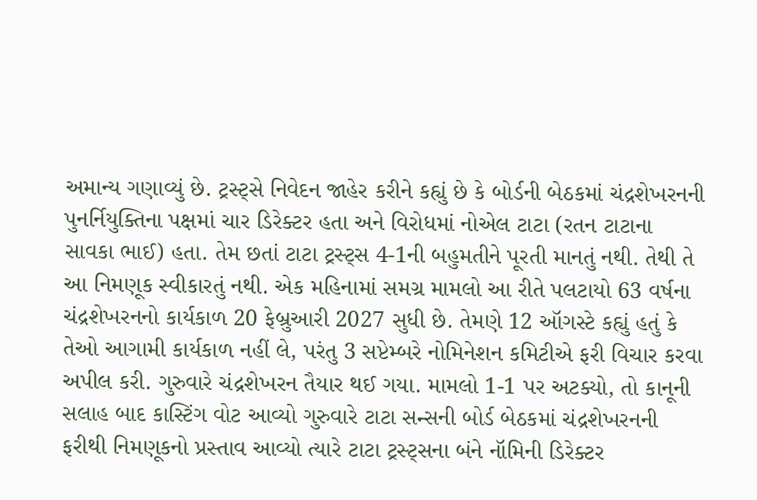અમાન્ય ગણાવ્યું છે. ટ્રસ્ટ્સે નિવેદન જાહેર કરીને કહ્યું છે કે બોર્ડની બેઠકમાં ચંદ્રશેખરનની પુનર્નિયુક્તિના પક્ષમાં ચાર ડિરેક્ટર હતા અને વિરોધમાં નોએલ ટાટા (રતન ટાટાના સાવકા ભાઈ) હતા. તેમ છતાં ટાટા ટ્રસ્ટ્સ 4-1ની બહુમતીને પૂરતી માનતું નથી. તેથી તે આ નિમણૂક સ્વીકારતું નથી. એક મહિનામાં સમગ્ર મામલો આ રીતે પલટાયો 63 વર્ષના ચંદ્રશેખરનનો કાર્યકાળ 20 ફેબ્રુઆરી 2027 સુધી છે. તેમણે 12 ઑગસ્ટે કહ્યું હતું કે તેઓ આગામી કાર્યકાળ નહીં લે, પરંતુ 3 સપ્ટેમ્બરે નોમિનેશન કમિટીએ ફરી વિચાર કરવા અપીલ કરી. ગુરુવારે ચંદ્રશેખરન તૈયાર થઈ ગયા. મામલો 1-1 પર અટક્યો, તો કાનૂની સલાહ બાદ કાસ્ટિંગ વોટ આવ્યો ગુરુવારે ટાટા સન્સની બોર્ડ બેઠકમાં ચંદ્રશેખરનની ફરીથી નિમણૂકનો પ્રસ્તાવ આવ્યો ત્યારે ટાટા ટ્રસ્ટ્સના બંને નૉમિની ડિરેક્ટર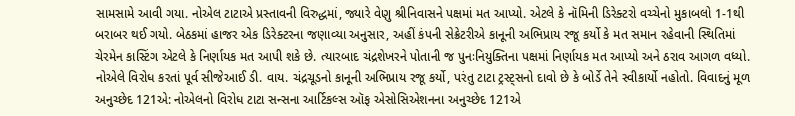સામસામે આવી ગયા. નોએલ ટાટાએ પ્રસ્તાવની વિરુદ્ધમાં, જ્યારે વેણુ શ્રીનિવાસને પક્ષમાં મત આપ્યો. એટલે કે નૉમિની ડિરેક્ટરો વચ્ચેનો મુકાબલો 1-1થી બરાબર થઈ ગયો. બેઠકમાં હાજર એક ડિરેક્ટરના જણાવ્યા અનુસાર, અહીં કંપની સેક્રેટરીએ કાનૂની અભિપ્રાય રજૂ કર્યો કે મત સમાન રહેવાની સ્થિતિમાં ચેરમેન કાસ્ટિંગ એટલે કે નિર્ણાયક મત આપી શકે છે. ત્યારબાદ ચંદ્રશેખરને પોતાની જ પુનઃનિયુક્તિના પક્ષમાં નિર્ણાયક મત આપ્યો અને ઠરાવ આગળ વધ્યો. નોએલે વિરોધ કરતાં પૂર્વ સીજેઆઈ ડી. વાય. ચંદ્રચૂડનો કાનૂની અભિપ્રાય રજૂ કર્યો, પરંતુ ટાટા ટ્રસ્ટ્સનો દાવો છે કે બોર્ડે તેને સ્વીકાર્યો નહોતો. વિવાદનું મૂળ અનુચ્છેદ 121એ: નોએલનો વિરોધ ટાટા સન્સના આર્ટિકલ્સ ઑફ એસોસિએશનના અનુચ્છેદ 121એ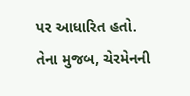પર આધારિત હતો. તેના મુજબ, ચેરમેનની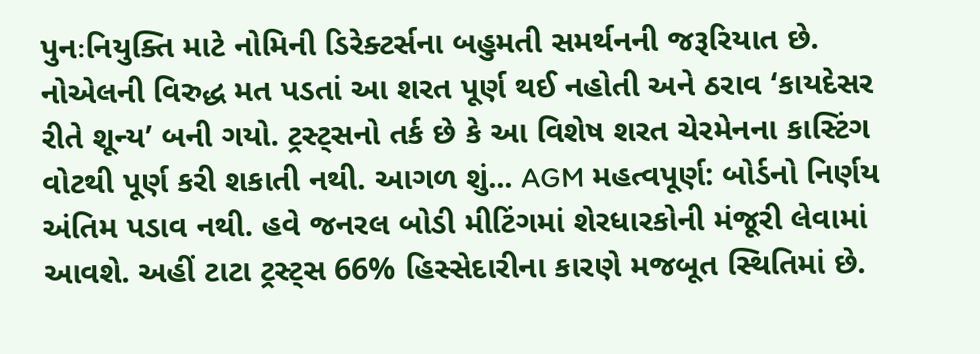પુનઃનિયુક્તિ માટે નોમિની ડિરેક્ટર્સના બહુમતી સમર્થનની જરૂરિયાત છે. નોએલની વિરુદ્ધ મત પડતાં આ શરત પૂર્ણ થઈ નહોતી અને ઠરાવ ‘કાયદેસર રીતે શૂન્ય’ બની ગયો. ટ્રસ્ટ્સનો તર્ક છે કે આ વિશેષ શરત ચેરમેનના કાસ્ટિંગ વોટથી પૂર્ણ કરી શકાતી નથી. આગળ શું... AGM મહત્વપૂર્ણ: બોર્ડનો નિર્ણય અંતિમ પડાવ નથી. હવે જનરલ બોડી મીટિંગમાં શેરધારકોની મંજૂરી લેવામાં આવશે. અહીં ટાટા ટ્રસ્ટ્સ 66% હિસ્સેદારીના કારણે મજબૂત સ્થિતિમાં છે.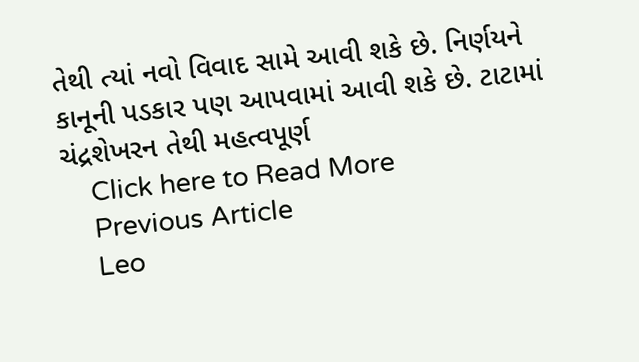તેથી ત્યાં નવો વિવાદ સામે આવી શકે છે. નિર્ણયને કાનૂની પડકાર પણ આપવામાં આવી શકે છે. ટાટામાં ચંદ્રશેખરન તેથી મહત્વપૂર્ણ
    Click here to Read More
    Previous Article
    Leo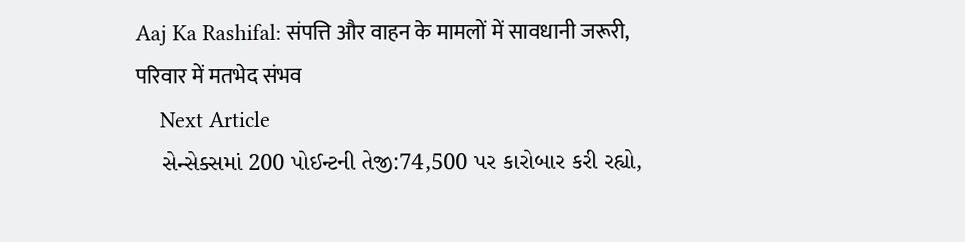Aaj Ka Rashifal: संपत्ति और वाहन के मामलों में सावधानी जरूरी, परिवार में मतभेद संभव
    Next Article
    સેન્સેક્સમાં 200 પોઈન્ટની તેજી:74,500 પર કારોબાર કરી રહ્યો,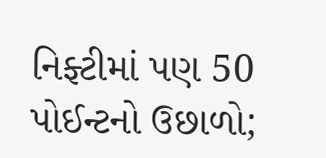નિફ્ટીમાં પણ 50 પોઈન્ટનો ઉછાળો;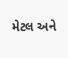મેટલ અને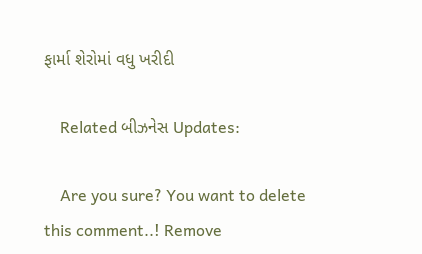ફાર્મા શેરોમાં વધુ ખરીદી

    Related બીઝનેસ Updates:

    Are you sure? You want to delete this comment..! Remove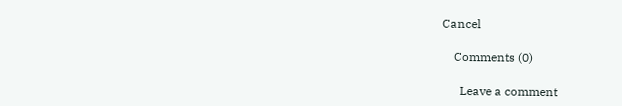Cancel

    Comments (0)

      Leave a comment